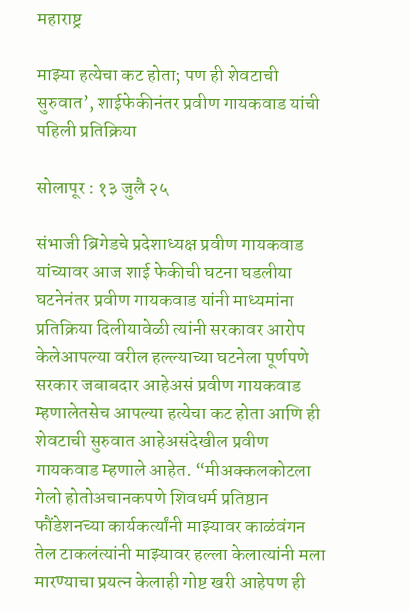महाराष्ट्र

माझ्या हत्येचा कट होता; पण ही शेवटाची सुरुवात’, शाईफेकीनंतर प्रवीण गायकवाड यांची पहिली प्रतिक्रिया

सोलापूर : १३ जुलै २५

संभाजी ब्रिगेडचे प्रदेशाध्यक्ष प्रवीण गायकवाड यांच्यावर आज शाई फेकीची घटना घडलीया घटनेनंतर प्रवीण गायकवाड यांनी माध्यमांना प्रतिक्रिया दिलीयावेळी त्यांनी सरकावर आरोप केलेआपल्या वरील हल्ल्याच्या घटनेला पूर्णपणे सरकार जबाबदार आहेअसं प्रवीण गायकवाड म्हणालेतसेच आपल्या हत्येचा कट होता आणि ही शेवटाची सुरुवात आहेअसंदेखील प्रवीण गायकवाड म्हणाले आहेत. “मीअक्कलकोटला गेलो होतोअचानकपणे शिवधर्म प्रतिष्ठान फौंडेशनच्या कार्यकर्त्यांनी माझ्यावर काळंवंगन तेल टाकलंत्यांनी माझ्यावर हल्ला केलात्यांनी मला मारण्याचा प्रयत्न केलाही गोष्ट खरी आहेपण ही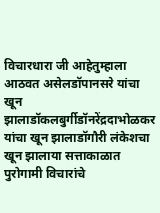विचारधारा जी आहेतुम्हाला आठवत असेलडॉपानसरे यांचा खून झालाडॉकलबुर्गीडॉनरेंद्रदाभोळकर यांचा खून झालाडॉगौरी लंकेशचा खून झालाया सत्ताकाळात पुरोगामी विचारांचे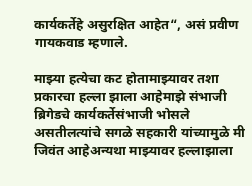कार्यकर्तेहे असुरक्षित आहेत“, असं प्रवीण गायकवाड म्हणाले.

माझ्या हत्येचा कट होतामाझ्यावर तशा प्रकारचा हल्ला झाला आहेमाझे संभाजी ब्रिगेडचे कार्यकर्तेसंभाजी भोसले असतीलत्यांचे सगळे सहकारी यांच्यामुळे मी जिवंत आहेअन्यथा माझ्यावर हल्लाझाला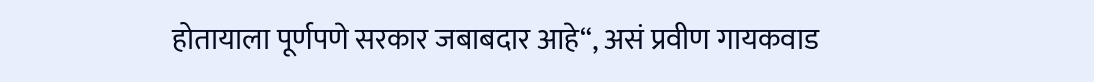होतायाला पूर्णपणे सरकार जबाबदार आहे“, असं प्रवीण गायकवाड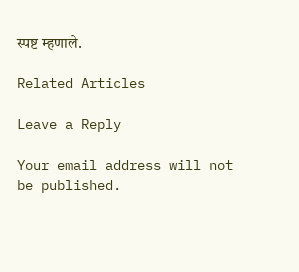स्पष्ट म्हणाले.

Related Articles

Leave a Reply

Your email address will not be published.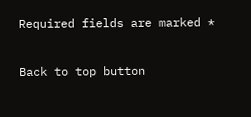Required fields are marked *

Back to top button